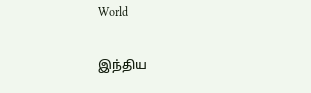World

இந்திய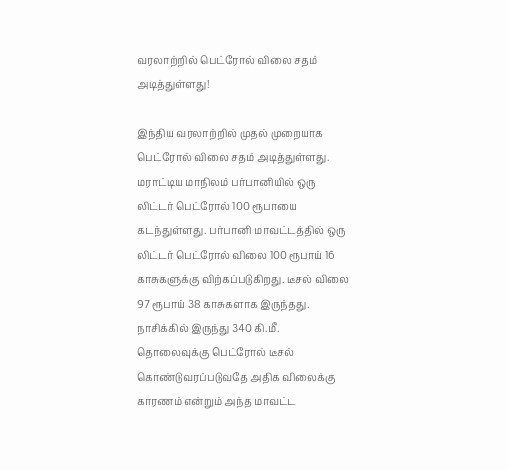வரலாற்றில் பெட்ரோல் விலை சதம் அடித்துள்ளது!

இந்திய வரலாற்றில் முதல் முறையாக பெட்ரோல் விலை சதம் அடித்துள்ளது. மராட்டிய மாநிலம் பர்பானியில் ஒரு லிட்டர் பெட்ரோல் 100 ரூபாயை கடந்துள்ளது. பர்பானி மாவட்டத்தில் ஒரு லிட்டர் பெட்ரோல் விலை 100 ரூபாய் 16 காசுகளுக்கு விற்கப்படுகிறது. டீசல் விலை 97 ரூபாய் 38 காசுகளாக இருந்தது. நாசிக்கில் இருந்து 340 கி.மீ. தொலைவுக்கு பெட்ரோல் டீசல் கொண்டுவரப்படுவதே அதிக விலைக்கு காரணம் என்றும் அந்த மாவட்ட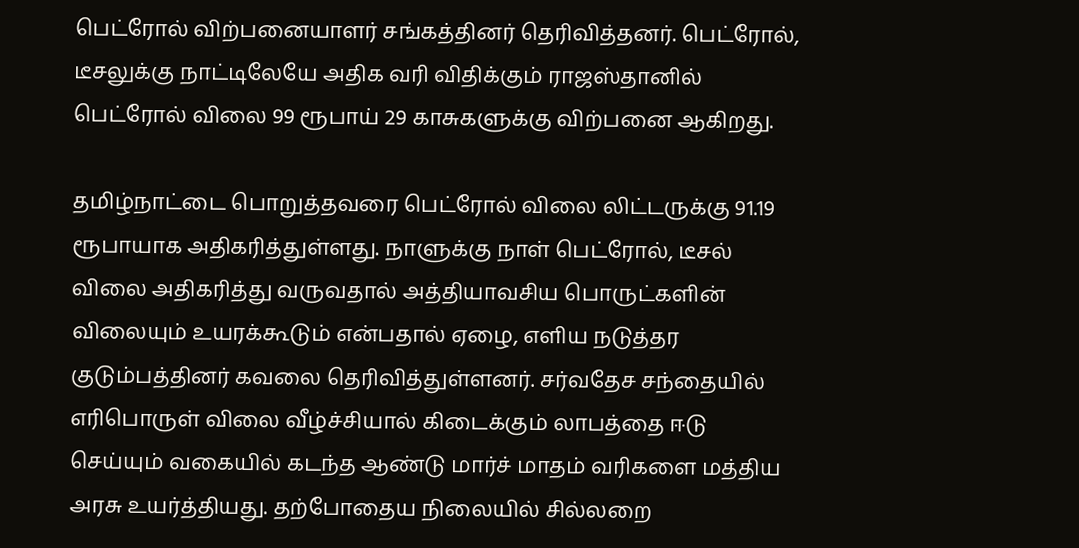பெட்ரோல் விற்பனையாளர் சங்கத்தினர் தெரிவித்தனர். பெட்ரோல், டீசலுக்கு நாட்டிலேயே அதிக வரி விதிக்கும் ராஜஸ்தானில் பெட்ரோல் விலை 99 ரூபாய் 29 காசுகளுக்கு விற்பனை ஆகிறது.

தமிழ்நாட்டை பொறுத்தவரை பெட்ரோல் விலை லிட்டருக்கு 91.19 ரூபாயாக அதிகரித்துள்ளது. நாளுக்கு நாள் பெட்ரோல், டீசல் விலை அதிகரித்து வருவதால் அத்தியாவசிய பொருட்களின் விலையும் உயரக்கூடும் என்பதால் ஏழை, எளிய நடுத்தர குடும்பத்தினர் கவலை தெரிவித்துள்ளனர். சர்வதேச சந்தையில் எரிபொருள் விலை வீழ்ச்சியால் கிடைக்கும் லாபத்தை ஈடு செய்யும் வகையில் கடந்த ஆண்டு மார்ச் மாதம் வரிகளை மத்திய அரசு உயர்த்தியது. தற்போதைய நிலையில் சில்லறை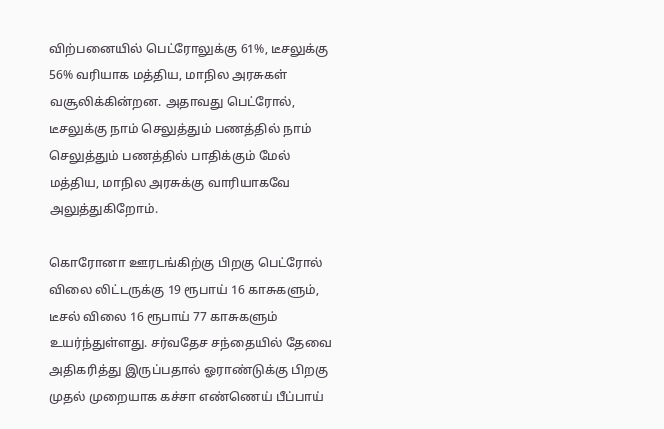விற்பனையில் பெட்ரோலுக்கு 61%, டீசலுக்கு 56% வரியாக மத்திய, மாநில அரசுகள் வசூலிக்கின்றன. அதாவது பெட்ரோல், டீசலுக்கு நாம் செலுத்தும் பணத்தில் நாம் செலுத்தும் பணத்தில் பாதிக்கும் மேல் மத்திய, மாநில அரசுக்கு வாரியாகவே அலுத்துகிறோம்.

கொரோனா ஊரடங்கிற்கு பிறகு பெட்ரோல் விலை லிட்டருக்கு 19 ரூபாய் 16 காசுகளும், டீசல் விலை 16 ரூபாய் 77 காசுகளும் உயர்ந்துள்ளது. சர்வதேச சந்தையில் தேவை அதிகரித்து இருப்பதால் ஓராண்டுக்கு பிறகு முதல் முறையாக கச்சா எண்ணெய் பீப்பாய்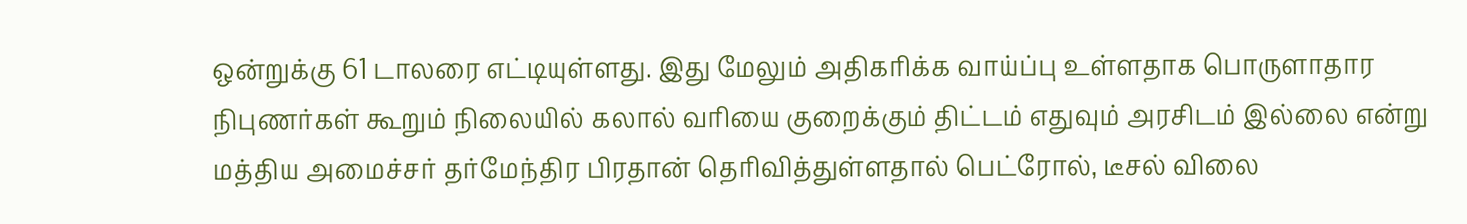ஒன்றுக்கு 61 டாலரை எட்டியுள்ளது. இது மேலும் அதிகரிக்க வாய்ப்பு உள்ளதாக பொருளாதார நிபுணர்கள் கூறும் நிலையில் கலால் வரியை குறைக்கும் திட்டம் எதுவும் அரசிடம் இல்லை என்று மத்திய அமைச்சர் தர்மேந்திர பிரதான் தெரிவித்துள்ளதால் பெட்ரோல், டீசல் விலை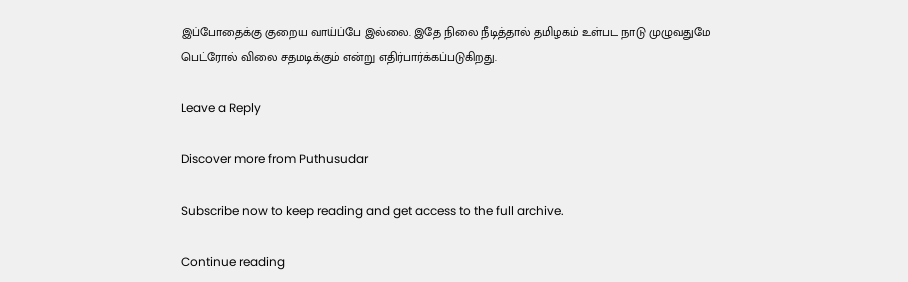இப்போதைக்கு குறைய வாய்ப்பே இல்லை. இதே நிலை நீடித்தால் தமிழகம் உள்பட நாடு முழுவதுமே பெட்ரோல் விலை சதமடிக்கும் என்று எதிர்பார்க்கப்படுகிறது.

Leave a Reply

Discover more from Puthusudar

Subscribe now to keep reading and get access to the full archive.

Continue reading